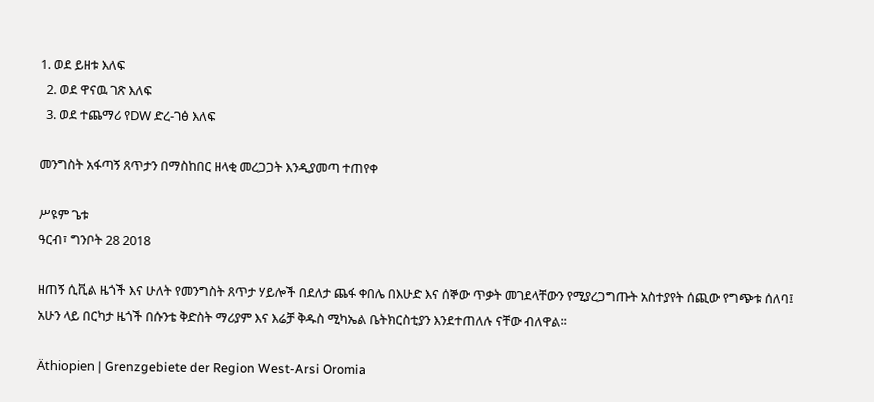1. ወደ ይዘቱ እለፍ
  2. ወደ ዋናዉ ገጽ እለፍ
  3. ወደ ተጨማሪ የDW ድረ-ገፅ እለፍ

መንግስት አፋጣኝ ጸጥታን በማስከበር ዘላቂ መረጋጋት እንዲያመጣ ተጠየቀ

ሥዩም ጌቱ
ዓርብ፣ ግንቦት 28 2018

ዘጠኝ ሲቪል ዜጎች እና ሁለት የመንግስት ጸጥታ ሃይሎች በደለታ ጨፋ ቀበሌ በእሁድ እና ሰኞው ጥቃት መገደላቸውን የሚያረጋግጡት አስተያየት ሰጪው የግጭቱ ሰለባ፤ አሁን ላይ በርካታ ዜጎች በሱንቴ ቅድስት ማሪያም እና እሬቻ ቅዱስ ሚካኤል ቤትክርስቲያን እንደተጠለሉ ናቸው ብለዋል፡፡

Äthiopien | Grenzgebiete der Region West-Arsi Oromia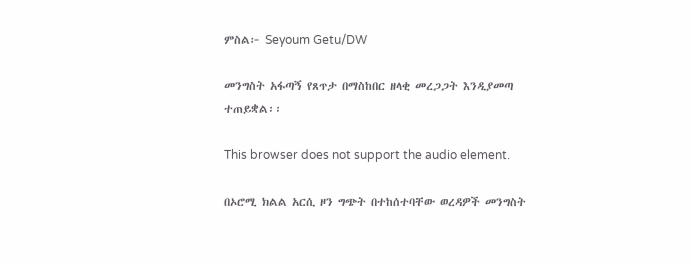ምስል፦ Seyoum Getu/DW

መንግስት አፋጣኝ የጸጥታ በማስከበር ዘላቂ መረጋጋት እንዲያመጣ ተጠይቋል፡፡

This browser does not support the audio element.

በኦሮሚ ክልል አርሲ ዞን ግጭት በተከሰተባቸው ወረዳዎች መንግስት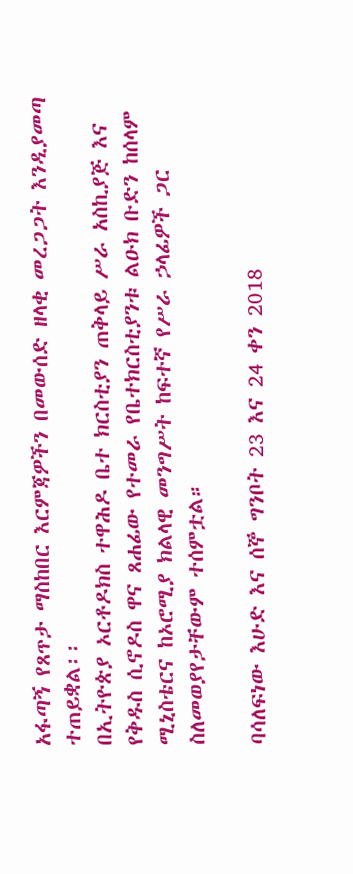አፋጣኝ የጸጥታ ማስከበር እርምጃዎችን በመውሰድ ዘላቂ መረጋጋት እንዲያመጣ ተጠይቋል፡፡
በኢትዮጵያ ኦርቶዶክስ ተዋሕዶ ቤተ ክርስቲያን ጠቅላይ ሥራ አስኪያጅ እና የቅዱስ ሲኖዶስ ዋና ጸሐፊው የተመራ የቤተክርስቲያንቱ ልዑክ ቡድን ከሰላም ሚኒስቴርና ከኦሮሚያ ክልላዊ መንግሥት ከፍተኛ የሥራ ኃላፊዎች ጋር ስለመወያየታቸውም ተሰምቷል።

ባሳለፍነው እሁድ እና ሰኞ ግንቦት 23 እና 24 ቀን 2018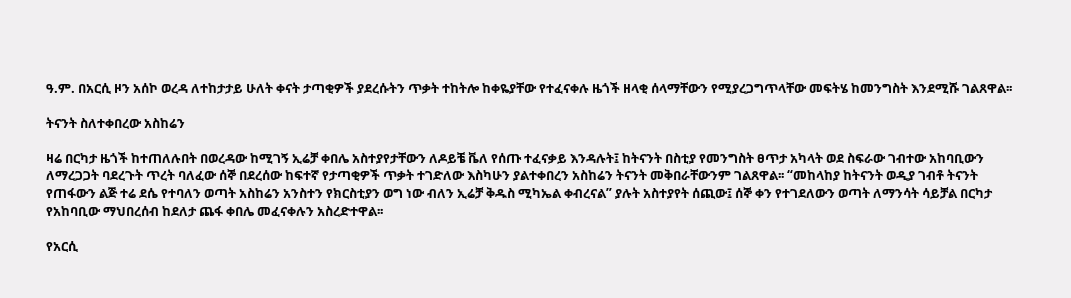ዓ.ም. በአርሲ ዞን አሰኮ ወረዳ ለተከታታይ ሁለት ቀናት ታጣቂዎች ያደረሱትን ጥቃት ተከትሎ ከቀዬያቸው የተፈናቀሉ ዜጎች ዘላቂ ሰላማቸውን የሚያረጋግጥላቸው መፍትሄ ከመንግስት እንደሚሹ ገልጸዋል፡፡

ትናንት ስለተቀበረው አስከሬን

ዛሬ በርካታ ዜጎች ከተጠለሉበት በወረዳው ከሚገኝ ኢሬቻ ቀበሌ አስተያየታቸውን ለዶይቼ ቬለ የሰጡ ተፈናቃይ እንዳሉት፤ ከትናንት በስቲያ የመንግስት ፀጥታ አካላት ወደ ስፍራው ገብተው አከባቢውን ለማረጋጋት ባደረጉት ጥረት ባለፈው ሰኞ በደረሰው ከፍተኛ የታጣቂዎች ጥቃት ተገድለው እስካሁን ያልተቀበረን አስከሬን ትናንት መቅበራቸውንም ገልጸዋል፡፡ “መከላከያ ከትናንት ወዲያ ገብቶ ትናንት የጠፋውን ልጅ ተሬ ደሴ የተባለን ወጣት አስከሬን አንስተን የክርስቲያን ወግ ነው ብለን ኢሬቻ ቅዱስ ሚካኤል ቀብረናል” ያሉት አስተያየት ሰጪው፤ ሰኞ ቀን የተገደለውን ወጣት ለማንሳት ሳይቻል በርካታ የአከባቢው ማህበረሰብ ከደለታ ጨፋ ቀበሌ መፈናቀሉን አስረድተዋል፡፡

የአርሲ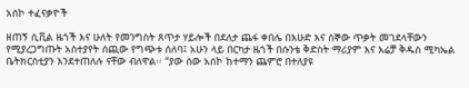አሰኮ ተፈናቃዮች

ዘጠኝ ሲቪል ዜጎች እና ሁለት የመንግስት ጸጥታ ሃይሎች በደለታ ጨፋ ቀበሌ በእሁድ እና ሰኞው ጥቃት መገደላቸውን የሚያረጋግጡት አስተያየት ሰጪው የግጭቱ ሰለባ፤ አሁን ላይ በርካታ ዜጎች በሱንቴ ቅድስት ማሪያም እና እሬቻ ቅዱስ ሚካኤል ቤትክርስቲያን እንደተጠለሉ ናቸው ብለዋል፡፡ “ያው ሰው አሰኮ ከተማን ጨምሮ በተለያዩ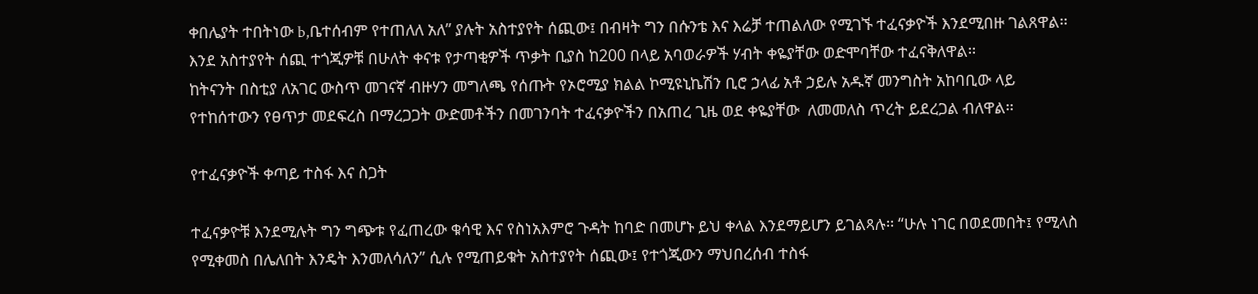ቀበሌያት ተበትነው b,ቤተሰብም የተጠለለ አለ” ያሉት አስተያየት ሰጪው፤ በብዛት ግን በሱንቴ እና እሬቻ ተጠልለው የሚገኙ ተፈናቃዮች እንደሚበዙ ገልጸዋል፡፡
እንደ አስተያየት ሰጪ ተጎጂዎቹ በሁለት ቀናቱ የታጣቂዎች ጥቃት ቢያስ ከ200 በላይ አባወራዎች ሃብት ቀዬያቸው ወድሞባቸው ተፈናቅለዋል፡፡
ከትናንት በስቲያ ለአገር ውስጥ መገናኛ ብዙሃን መግለጫ የሰጡት የኦሮሚያ ክልል ኮሚዩኒኬሽን ቢሮ ኃላፊ አቶ ኃይሉ አዱኛ መንግስት አከባቢው ላይ የተከሰተውን የፀጥታ መደፍረስ በማረጋጋት ውድመቶችን በመገንባት ተፈናቃዮችን በአጠረ ጊዜ ወደ ቀዬያቸው  ለመመለስ ጥረት ይደረጋል ብለዋል፡፡

የተፈናቃዮች ቀጣይ ተስፋ እና ስጋት

ተፈናቃዮቹ እንደሚሉት ግን ግጭቱ የፈጠረው ቁሳዊ እና የስነአእምሮ ጉዳት ከባድ በመሆኑ ይህ ቀላል እንደማይሆን ይገልጻሉ፡፡ “ሁሉ ነገር በወደመበት፤ የሚላስ የሚቀመስ በሌለበት እንዴት እንመለሳለን” ሲሉ የሚጠይቁት አስተያየት ሰጪው፤ የተጎጂውን ማህበረሰብ ተስፋ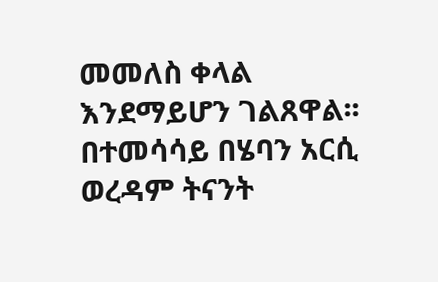መመለስ ቀላል እንደማይሆን ገልጸዋል፡፡
በተመሳሳይ በሄባን አርሲ ወረዳም ትናንት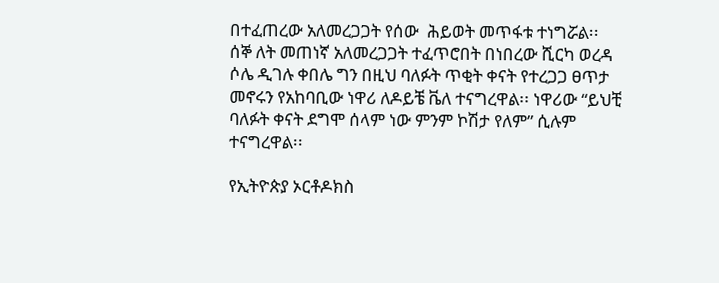በተፈጠረው አለመረጋጋት የሰው  ሕይወት መጥፋቱ ተነግሯል፡፡
ሰኞ ለት መጠነኛ አለመረጋጋት ተፈጥሮበት በነበረው ሺርካ ወረዳ ሶሌ ዲገሉ ቀበሌ ግን በዚህ ባለፉት ጥቂት ቀናት የተረጋጋ ፀጥታ መኖሩን የአከባቢው ነዋሪ ለዶይቼ ቬለ ተናግረዋል፡፡ ነዋሪው “ይህቺ ባለፉት ቀናት ደግሞ ሰላም ነው ምንም ኮሽታ የለም” ሲሉም ተናግረዋል፡፡

የኢትዮጵያ ኦርቶዶክስ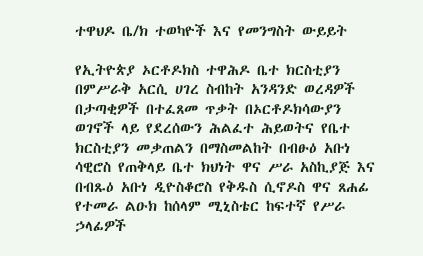ተዋህዶ ቤ/ክ ተወካዮች እና የመንግስት ውይይት

የኢትዮጵያ ኦርቶዶክስ ተዋሕዶ ቤተ ክርስቲያን በምሥራቅ አርሲ ሀገረ ስብከት አንዳንድ ወረዳዎች በታጣቂዎች በተፈጸመ ጥቃት በኦርቶዶክሳውያን ወገኖች ላይ የደረሰውን ሕልፈተ ሕይወትና የቤተ ክርስቲያን መቃጠልን በማስመልከት በብፁዕ አቡነ ሳዊሮስ የጠቅላይ ቤተ ክህነት ዋና ሥራ አስኪያጅ እና በብጹዕ አቡነ ዲዮስቆሮስ የቅዱስ ሲኖዶስ ዋና ጸሐፊ የተመራ ልዑክ ከሰላም ሚኒስቴር ከፍተኛ የሥራ ኃላፊዎች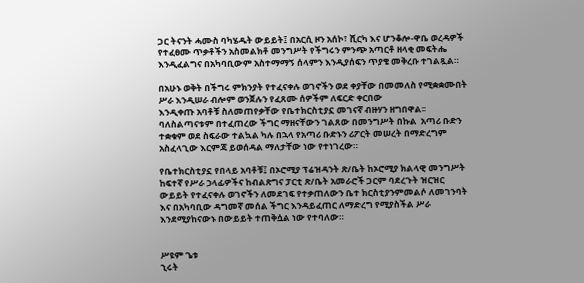ጋር ትናንት ሓሙስ ባካሄዱት ውይይት፤ በአርሲ ዞን አሰኮ፣ ሺርካ እና ሆንቆሎ-ዋቤ ወረዳዎች የተፈፀሙ ጥቃቶችን አስመልክቶ መንግሥት የችግሩን ምንጭ አጣርቶ ዘላቂ መፍትሔ እንዲፈልግና በአካባቢውም አስተማማኝ ሰላምን እንዲያሰፍን ጥያቄ መቅረቡ ተገልጿል።

በአሁኑ ወቅት በችግሩ ምክንያት የተፈናቀሉ ወገኖችን ወደ ቀያቸው በመመለስ የሚቋቋሙበት ሥራ እንዲሠራ ብሎም ወንጀሉን የፈጸሙ ሰዎችም ለፍርድ ቀርበው
እንዲቀጡ አባቶቹ ስለመጠየቃቸው የቤተክርስቲያኗ መገናኛ ብዙሃን ዘግበዋል፡፡
ባለስልጣናቱም በተፈጠረው ችግር ማዘናቸውን ገልጸው በመንግሥት በኩል  አጣሪ ቡድን ተቋቁም ወደ ስፍራው ተልኳል ካሉ በኋላ የአጣሪ ቡድኑን ሪፖርት መሠረት በማድረግም አስፈላጊው እርምጃ ይወሰዳል ማለታቸው ነው የተነገረው።

የቤተክርስቲያኗ የበላይ አባቶቹ፤ በኦሮሚያ ፕሬዝዳንት ጽ/ቤት ከኦሮሚያ ክልላዊ መንግሥት ከፍተኛ የሥራ ኃላፊዎችና ከብልጽግና ፓርቲ ጽ/ቤት አመራሮች ጋርም ባደረጉት ዝርዝር ውይይት የተፈናቀሉ ወገኖችን ለመደገፍ የተቃጠለውን ቤተ ክርስቲያንምመልሶ ለመገንባት እና በአካባቢው ዳግመኛ መሰል ችግር እንዳይፈጠር ለማድረግ የሚያስችል ሥራ እንደሚያከናውኑ በውይይት ተጠቅሷል ነው የተባለው።


ሥዩም ጌቱ
ኂሩት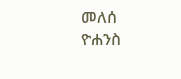መለሰ
ዮሐንስ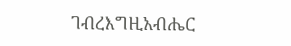ገብረእግዚአብሔር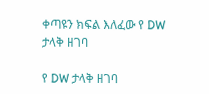ቀጣዩን ክፍል እለፈው የ DW ታላቅ ዘገባ

የ DW ታላቅ ዘገባ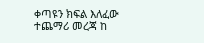ቀጣዩን ክፍል እለፈው ተጨማሪ መረጃ ከ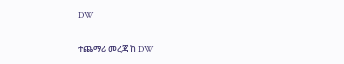DW

ተጨማሪ መረጃ ከ DW